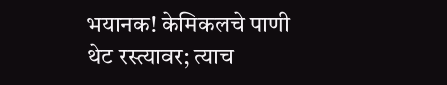भयानक! केमिकलचे पाणी थेट रस्त्यावर; त्याच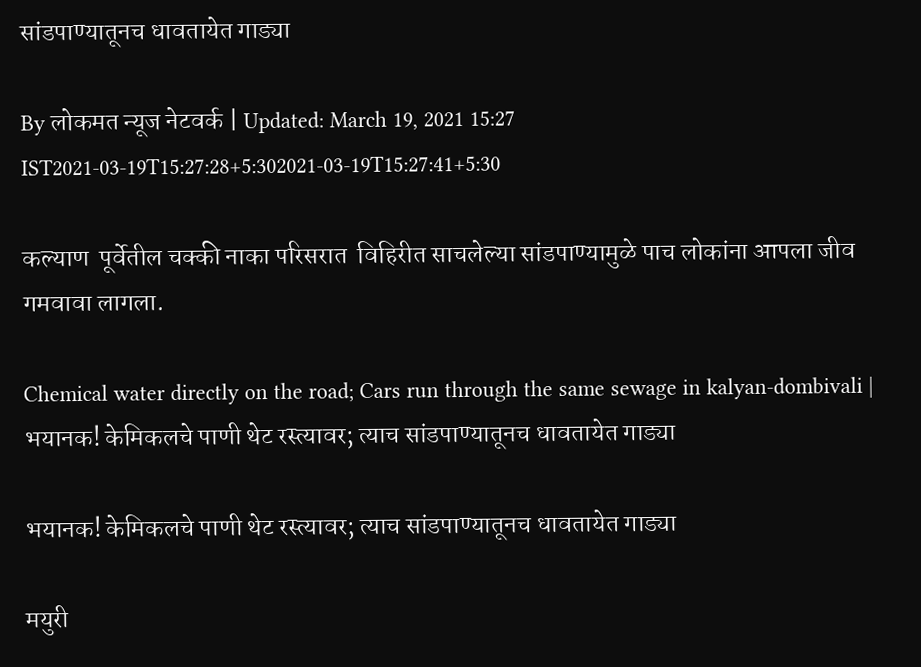सांडपाण्यातूनच धावतायेत गाड्या

By लोकमत न्यूज नेटवर्क | Updated: March 19, 2021 15:27 IST2021-03-19T15:27:28+5:302021-03-19T15:27:41+5:30

कल्याण  पूर्वेतील चक्की नाका परिसरात  विहिरीत साचलेल्या सांडपाण्यामुळे पाच लोकांना आपला जीव गमवावा लागला.

Chemical water directly on the road; Cars run through the same sewage in kalyan-dombivali | भयानक! केमिकलचे पाणी थेट रस्त्यावर; त्याच सांडपाण्यातूनच धावतायेत गाड्या

भयानक! केमिकलचे पाणी थेट रस्त्यावर; त्याच सांडपाण्यातूनच धावतायेत गाड्या

मयुरी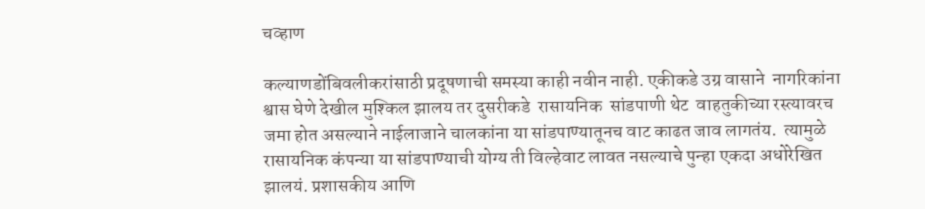चव्हाण

कल्याणडोंबिवलीकरांसाठी प्रदूषणाची समस्या काही नवीन नाही. एकीकडे उग्र वासाने  नागरिकांना श्वास घेणे देखील मुश्किल झालय तर दुसरीकडे  रासायनिक  सांडपाणी थेट  वाहतुकीच्या रस्त्यावरच जमा होत असल्याने नाईलाजाने चालकांना या सांडपाण्यातूनच वाट काढत जाव लागतंय.  त्यामुळे  रासायनिक कंपन्या या सांडपाण्याची योग्य ती विल्हेवाट लावत नसल्याचे पुन्हा एकदा अधोरेखित झालयं. प्रशासकीय आणि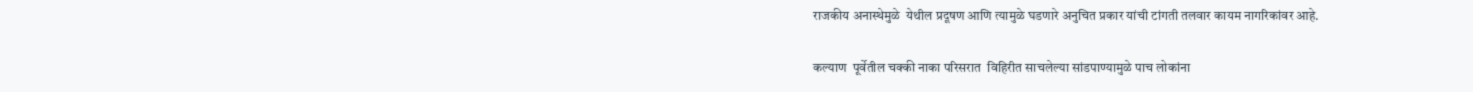राजकीय अनास्थेमुळे  येथील प्रदूषण आणि त्यामुळे घडणारे अनुचित प्रकार यांची टांगती तलवार कायम नागरिकांवर आहे.

कल्याण  पूर्वेतील चक्की नाका परिसरात  विहिरीत साचलेल्या सांडपाण्यामुळे पाच लोकांना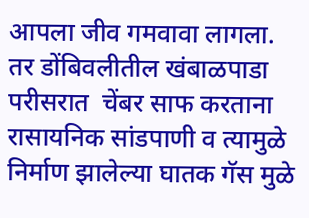आपला जीव गमवावा लागला. तर डोंबिवलीतील खंबाळपाडा परीसरात  चेंबर साफ करताना रासायनिक सांडपाणी व त्यामुळे निर्माण झालेल्या घातक गॅस मुळे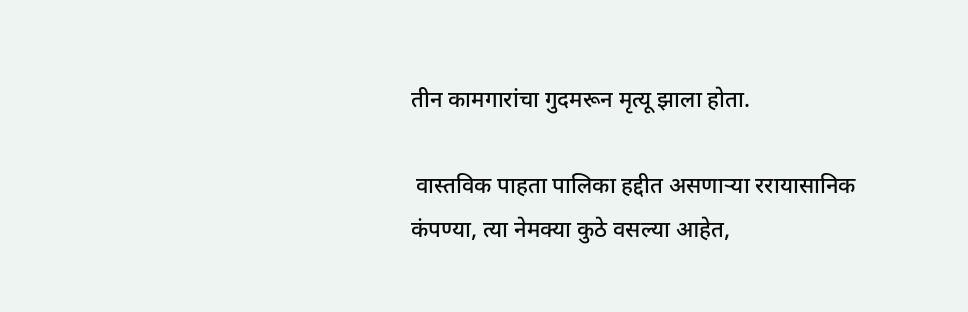तीन कामगारांचा गुदमरून मृत्यू झाला होता.

 वास्तविक पाहता पालिका हद्दीत असणाऱ्या ररायासानिक कंपण्या, त्या नेमक्या कुठे वसल्या आहेत,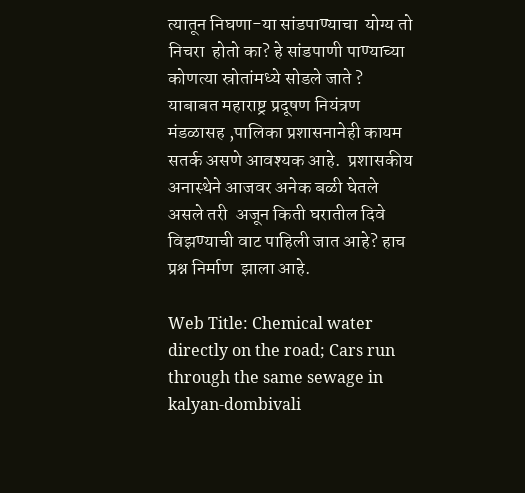त्यातून निघणा-या सांडपाण्याचा  योग्य तो निचरा  होतो का? हे सांडपाणी पाण्याच्या कोणत्या स्रोतांमध्ये सोडले जाते ? याबाबत महाराष्ट्र प्रदूषण नियंत्रण मंडळासह ,पालिका प्रशासनानेही कायम सतर्क असणे आवश्यक आहे.  प्रशासकीय अनास्थेने आजवर अनेक बळी घेतले असले तरी  अजून किती घरातील दिवे  विझण्याची वाट पाहिली जात आहे? हाच प्रश्न निर्माण  झाला आहे.

Web Title: Chemical water directly on the road; Cars run through the same sewage in kalyan-dombivali